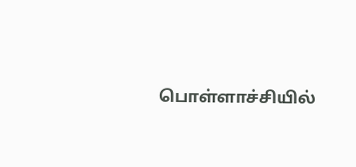பொள்ளாச்சியில்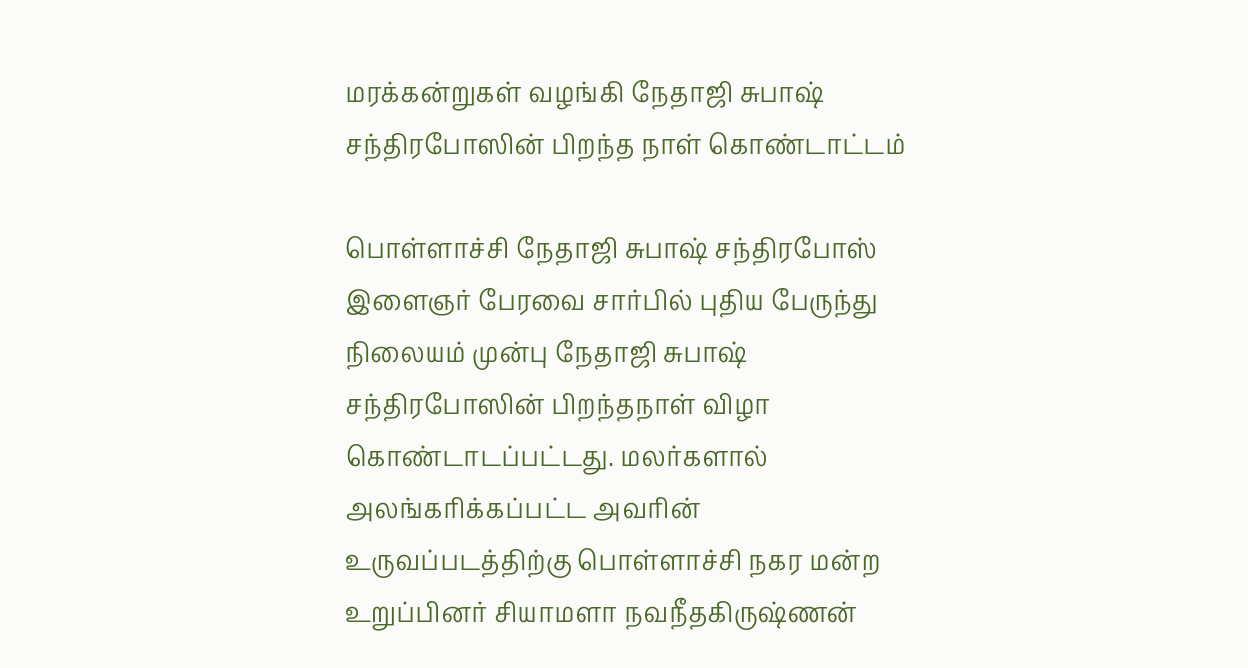மரக்கன்றுகள் வழங்கி நேதாஜி சுபாஷ் சந்திரபோஸின் பிறந்த நாள் கொண்டாட்டம்

பொள்ளாச்சி நேதாஜி சுபாஷ் சந்திரபோஸ் இளைஞர் பேரவை சார்பில் புதிய பேருந்து நிலையம் முன்பு நேதாஜி சுபாஷ் சந்திரபோஸின் பிறந்தநாள் விழா கொண்டாடப்பட்டது. மலர்களால் அலங்கரிக்கப்பட்ட அவரின் உருவப்படத்திற்கு பொள்ளாச்சி நகர மன்ற உறுப்பினர் சியாமளா நவநீதகிருஷ்ணன்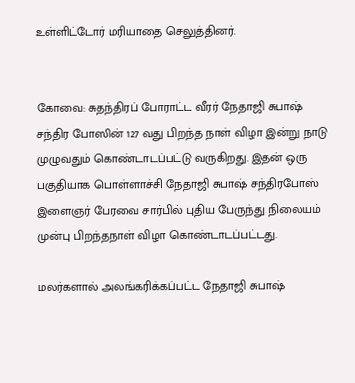உள்ளிட்டோர் மரியாதை செலுத்தினர்.


கோவை: சுதந்திரப் போராட்ட வீரர் நேதாஜி சுபாஷ் சந்திர போஸின் 127 வது பிறந்த நாள் விழா இன்று நாடு முழுவதும் கொண்டாடப்பட்டு வருகிறது. இதன் ஒரு பகுதியாக பொள்ளாச்சி நேதாஜி சுபாஷ் சந்திரபோஸ் இளைஞர் பேரவை சார்பில் புதிய பேருந்து நிலையம் முன்பு பிறந்தநாள் விழா கொண்டாடப்பட்டது.

மலர்களால் அலங்கரிக்கப்பட்ட நேதாஜி சுபாஷ்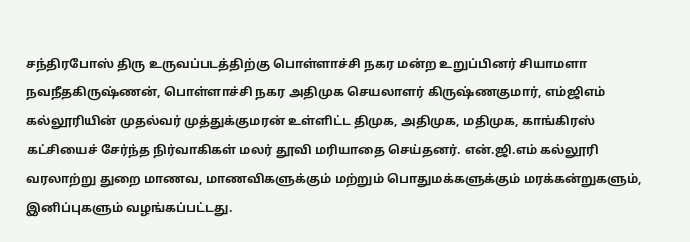சந்திரபோஸ் திரு உருவப்படத்திற்கு பொள்ளாச்சி நகர மன்ற உறுப்பினர் சியாமளா நவநீதகிருஷ்ணன், பொள்ளாச்சி நகர அதிமுக செயலாளர் கிருஷ்ணகுமார், எம்ஜிஎம் கல்லூரியின் முதல்வர் முத்துக்குமரன் உள்ளிட்ட திமுக, அதிமுக, மதிமுக, காங்கிரஸ் கட்சியைச் சேர்ந்த நிர்வாகிகள் மலர் தூவி மரியாதை செய்தனர். என்.ஜி.எம் கல்லூரி வரலாற்று துறை மாணவ, மாணவிகளுக்கும் மற்றும் பொதுமக்களுக்கும் மரக்கன்றுகளும், இனிப்புகளும் வழங்கப்பட்டது.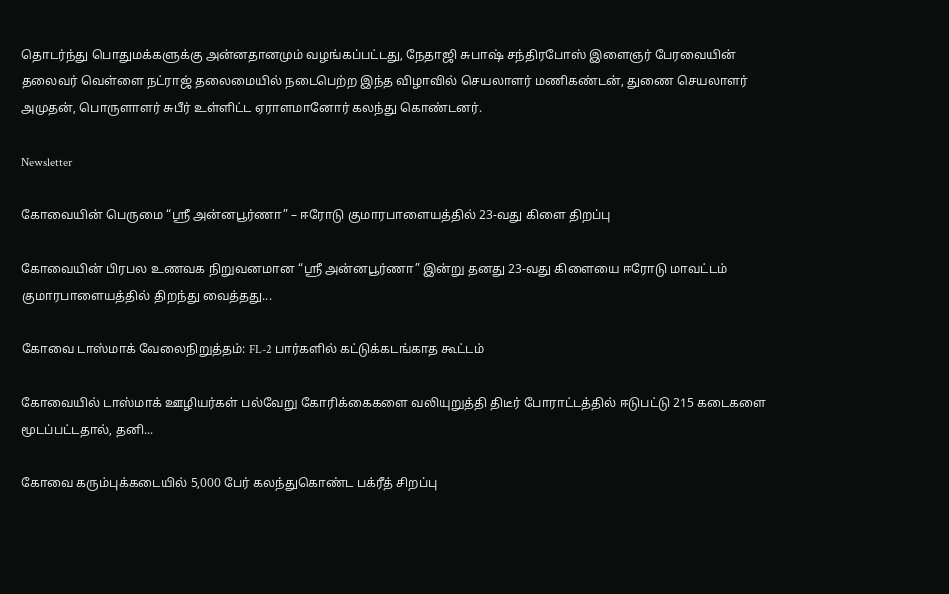தொடர்ந்து பொதுமக்களுக்கு அன்னதானமும் வழங்கப்பட்டது, நேதாஜி சுபாஷ் சந்திரபோஸ் இளைஞர் பேரவையின் தலைவர் வெள்ளை நட்ராஜ் தலைமையில் நடைபெற்ற இந்த விழாவில் செயலாளர் மணிகண்டன், துணை செயலாளர் அமுதன், பொருளாளர் சுபீர் உள்ளிட்ட ஏராளமானோர் கலந்து கொண்டனர்.

Newsletter

கோவையின் பெருமை “ஸ்ரீ அன்னபூர்ணா” – ஈரோடு குமாரபாளையத்தில் 23-வது கிளை திறப்பு

கோவையின் பிரபல உணவக நிறுவனமான “ஸ்ரீ அன்னபூர்ணா” இன்று தனது 23-வது கிளையை ஈரோடு மாவட்டம் குமாரபாளையத்தில் திறந்து வைத்தது...

கோவை டாஸ்மாக் வேலைநிறுத்தம்: FL-2 பார்களில் கட்டுக்கடங்காத கூட்டம்

கோவையில் டாஸ்மாக் ஊழியர்கள் பல்வேறு கோரிக்கைகளை வலியுறுத்தி திடீர் போராட்டத்தில் ஈடுபட்டு 215 கடைகளை மூடப்பட்டதால், தனி...

கோவை கரும்புக்கடையில் 5,000 பேர் கலந்துகொண்ட பக்ரீத் சிறப்பு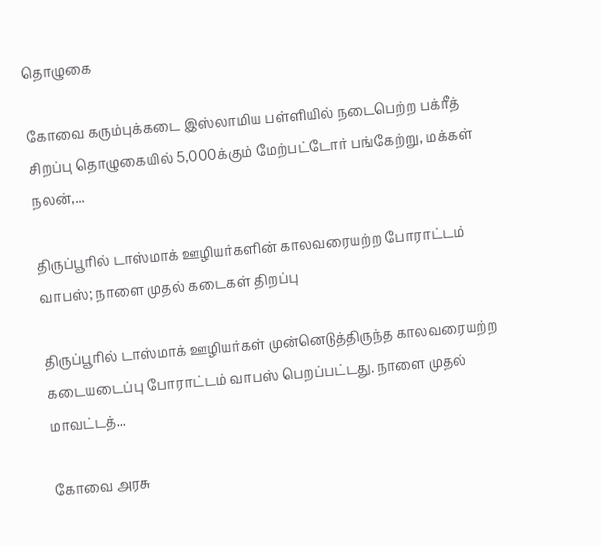தொழுகை

கோவை கரும்புக்கடை இஸ்லாமிய பள்ளியில் நடைபெற்ற பக்ரீத் சிறப்பு தொழுகையில் 5,000க்கும் மேற்பட்டோர் பங்கேற்று, மக்கள் நலன்,...

திருப்பூரில் டாஸ்மாக் ஊழியர்களின் காலவரையற்ற போராட்டம் வாபஸ்; நாளை முதல் கடைகள் திறப்பு

திருப்பூரில் டாஸ்மாக் ஊழியர்கள் முன்னெடுத்திருந்த காலவரையற்ற கடையடைப்பு போராட்டம் வாபஸ் பெறப்பட்டது. நாளை முதல் மாவட்டத்...

கோவை அரசு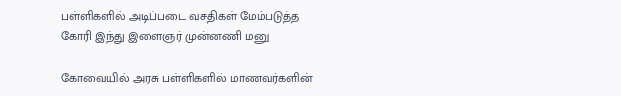பள்ளிகளில் அடிப்படை வசதிகள் மேம்படுத்த கோரி இந்து இளைஞர் முன்னணி மனு

கோவையில் அரசு பள்ளிகளில் மாணவர்களின்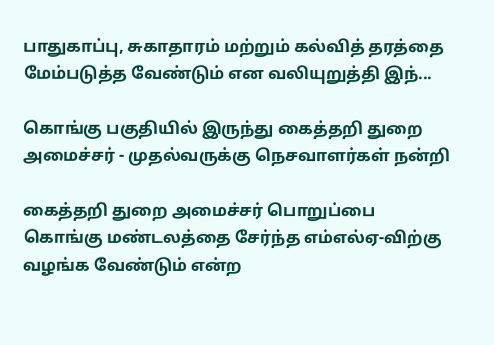பாதுகாப்பு, சுகாதாரம் மற்றும் கல்வித் தரத்தை மேம்படுத்த வேண்டும் என வலியுறுத்தி இந்...

கொங்கு பகுதியில் இருந்து கைத்தறி துறை அமைச்சர் - முதல்வருக்கு நெசவாளர்கள் நன்றி

கைத்தறி துறை அமைச்சர் பொறுப்பை கொங்கு மண்டலத்தை சேர்ந்த எம்எல்ஏ-விற்கு வழங்க வேண்டும் என்ற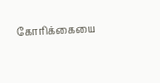கோரிக்கையை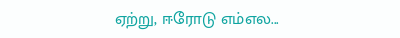ஏற்று, ஈரோடு எம்எல...